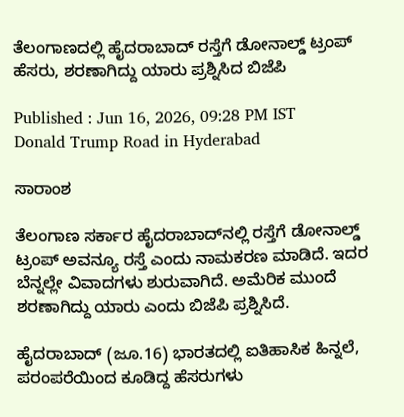ತೆಲಂಗಾಣದಲ್ಲಿ ಹೈದರಾಬಾದ್ ರಸ್ತೆಗೆ ಡೋನಾಲ್ಡ್ ಟ್ರಂಪ್ ಹೆಸರು, ಶರಣಾಗಿದ್ದು ಯಾರು ಪ್ರಶ್ನಿಸಿದ ಬಿಜೆಪಿ

Published : Jun 16, 2026, 09:28 PM IST
Donald Trump Road in Hyderabad

ಸಾರಾಂಶ

ತೆಲಂಗಾಣ ಸರ್ಕಾರ ಹೈದರಾಬಾದ್‌ನಲ್ಲಿ ರಸ್ತೆಗೆ ಡೋನಾಲ್ಡ್ ಟ್ರಂಪ್ ಅವನ್ಯೂ ರಸ್ತೆ ಎಂದು ನಾಮಕರಣ ಮಾಡಿದೆ. ಇದರ ಬೆನ್ನಲ್ಲೇ ವಿವಾದಗಳು ಶುರುವಾಗಿದೆ. ಅಮೆರಿಕ ಮುಂದೆ ಶರಣಾಗಿದ್ದು ಯಾರು ಎಂದು ಬಿಜೆಪಿ ಪ್ರಶ್ನಿಸಿದೆ.

ಹೈದರಾಬಾದ್ (ಜೂ.16) ಭಾರತದಲ್ಲಿ ಐತಿಹಾಸಿಕ ಹಿನ್ನಲೆ, ಪರಂಪರೆಯಿಂದ ಕೂಡಿದ್ದ ಹೆಸರುಗಳು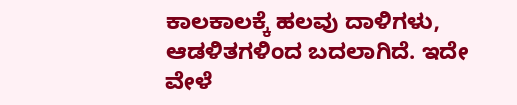ಕಾಲಕಾಲಕ್ಕೆ ಹಲವು ದಾಳಿಗಳು, ಆಡಳಿತಗಳಿಂದ ಬದಲಾಗಿದೆ. ಇದೇ ವೇಳೆ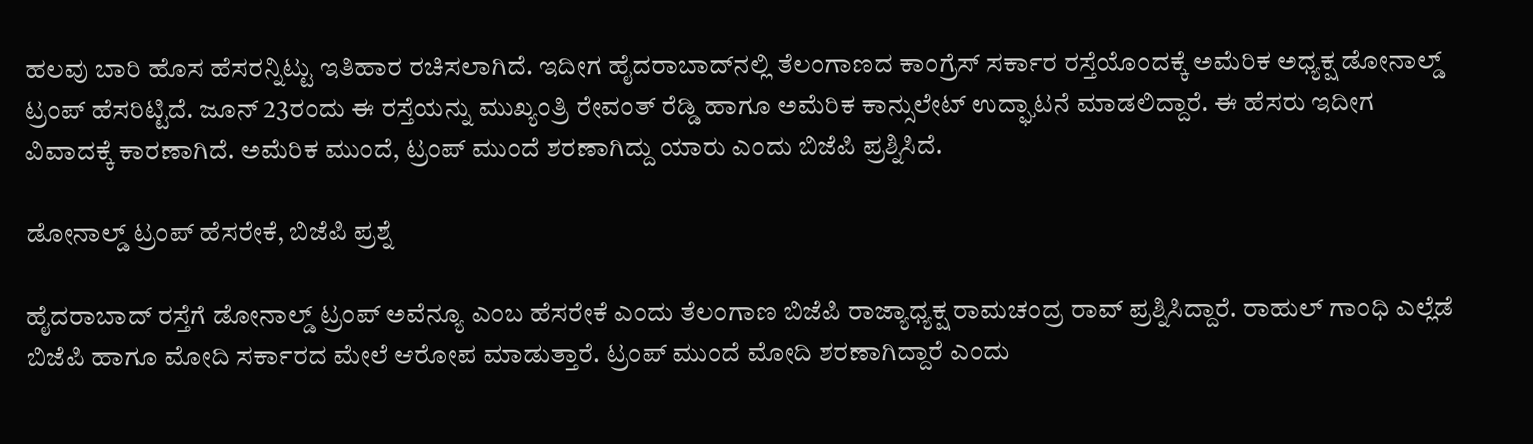ಹಲವು ಬಾರಿ ಹೊಸ ಹೆಸರನ್ನಿಟ್ಟು ಇತಿಹಾರ ರಚಿಸಲಾಗಿದೆ. ಇದೀಗ ಹೈದರಾಬಾದ್‌ನಲ್ಲಿ ತೆಲಂಗಾಣದ ಕಾಂಗ್ರೆಸ್ ಸರ್ಕಾರ ರಸ್ತೆಯೊಂದಕ್ಕೆ ಅಮೆರಿಕ ಅಧ್ಯಕ್ಷ ಡೋನಾಲ್ಡ್ ಟ್ರಂಪ್ ಹೆಸರಿಟ್ಟಿದೆ. ಜೂನ್ 23ರಂದು ಈ ರಸ್ತೆಯನ್ನು ಮುಖ್ಯಂತ್ರಿ ರೇವಂತ್ ರೆಡ್ಡಿ ಹಾಗೂ ಅಮೆರಿಕ ಕಾನ್ಸುಲೇಟ್ ಉದ್ಘಾಟನೆ ಮಾಡಲಿದ್ದಾರೆ. ಈ ಹೆಸರು ಇದೀಗ ವಿವಾದಕ್ಕೆ ಕಾರಣಾಗಿದೆ. ಅಮೆರಿಕ ಮುಂದೆ, ಟ್ರಂಪ್ ಮುಂದೆ ಶರಣಾಗಿದ್ದು ಯಾರು ಎಂದು ಬಿಜೆಪಿ ಪ್ರಶ್ನಿಸಿದೆ.

ಡೋನಾಲ್ಡ್ ಟ್ರಂಪ್ ಹೆಸರೇಕೆ, ಬಿಜೆಪಿ ಪ್ರಶ್ನೆ

ಹೈದರಾಬಾದ್ ರಸ್ತೆಗೆ ಡೋನಾಲ್ಡ್ ಟ್ರಂಪ್ ಅವೆನ್ಯೂ ಎಂಬ ಹೆಸರೇಕೆ ಎಂದು ತೆಲಂಗಾಣ ಬಿಜೆಪಿ ರಾಜ್ಯಾಧ್ಯಕ್ಷ ರಾಮಚಂದ್ರ ರಾವ್ ಪ್ರಶ್ನಿಸಿದ್ದಾರೆ. ರಾಹುಲ್ ಗಾಂಧಿ ಎಲ್ಲೆಡೆ ಬಿಜೆಪಿ ಹಾಗೂ ಮೋದಿ ಸರ್ಕಾರದ ಮೇಲೆ ಆರೋಪ ಮಾಡುತ್ತಾರೆ. ಟ್ರಂಪ್ ಮುಂದೆ ಮೋದಿ ಶರಣಾಗಿದ್ದಾರೆ ಎಂದು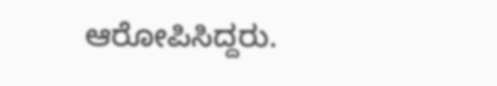ಆರೋಪಿಸಿದ್ದರು.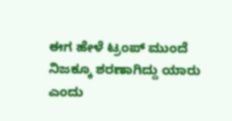ಈಗ ಹೇಳೆ ಟ್ರಂಪ್ ಮುಂದೆ ನಿಜಕ್ಕೂ ಶರಣಾಗಿದ್ದು ಯಾರು ಎಂದು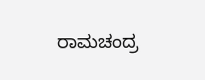ರಾಮಚಂದ್ರ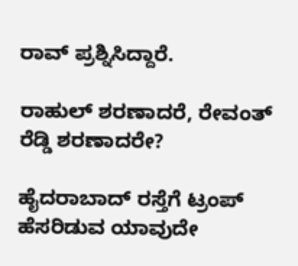ರಾವ್ ಪ್ರಶ್ನಿಸಿದ್ದಾರೆ.

ರಾಹುಲ್ ಶರಣಾದರೆ, ರೇವಂತ್ ರೆಡ್ಡಿ ಶರಣಾದರೇ?

ಹೈದರಾಬಾದ್ ರಸ್ತೆಗೆ ಟ್ರಂಪ್ ಹೆಸರಿಡುವ ಯಾವುದೇ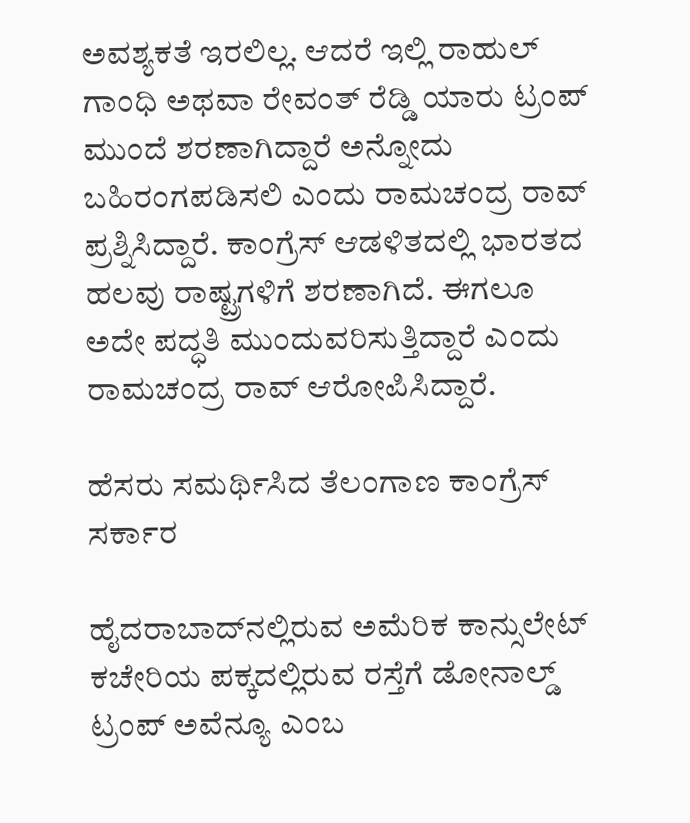ಅವಶ್ಯಕತೆ ಇರಲಿಲ್ಲ. ಆದರೆ ಇಲ್ಲಿ ರಾಹುಲ್ ಗಾಂಧಿ ಅಥವಾ ರೇವಂತ್ ರೆಡ್ಡಿ ಯಾರು ಟ್ರಂಪ್ ಮುಂದೆ ಶರಣಾಗಿದ್ದಾರೆ ಅನ್ನೋದು ಬಹಿರಂಗಪಡಿಸಲಿ ಎಂದು ರಾಮಚಂದ್ರ ರಾವ್ ಪ್ರಶ್ನಿಸಿದ್ದಾರೆ. ಕಾಂಗ್ರೆಸ್ ಆಡಳಿತದಲ್ಲಿ ಭಾರತದ ಹಲವು ರಾಷ್ಟ್ರಗಳಿಗೆ ಶರಣಾಗಿದೆ. ಈಗಲೂ ಅದೇ ಪದ್ಧತಿ ಮುಂದುವರಿಸುತ್ತಿದ್ದಾರೆ ಎಂದು ರಾಮಚಂದ್ರ ರಾವ್ ಆರೋಪಿಸಿದ್ದಾರೆ.

ಹೆಸರು ಸಮರ್ಥಿಸಿದ ತೆಲಂಗಾಣ ಕಾಂಗ್ರೆಸ್ ಸರ್ಕಾರ

ಹೈದರಾಬಾದ್‌ನಲ್ಲಿರುವ ಅಮೆರಿಕ ಕಾನ್ಸುಲೇಟ್ ಕಚೇರಿಯ ಪಕ್ಕದಲ್ಲಿರುವ ರಸ್ತೆಗೆ ಡೋನಾಲ್ಡ್ ಟ್ರಂಪ್ ಅವೆನ್ಯೂ ಎಂಬ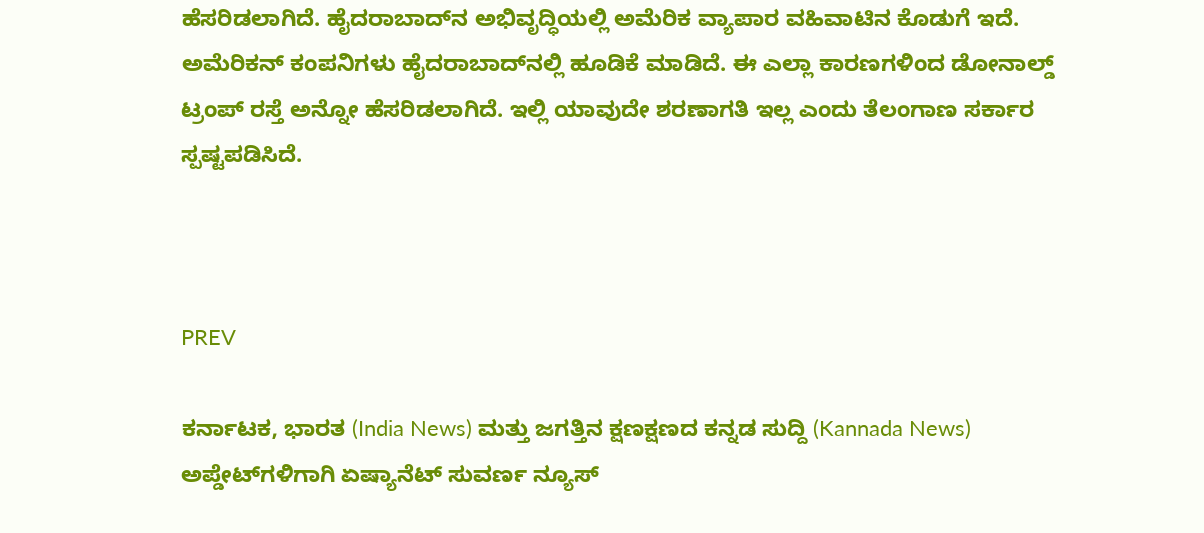ಹೆಸರಿಡಲಾಗಿದೆ. ಹೈದರಾಬಾದ್‌ನ ಅಭಿವೃದ್ಧಿಯಲ್ಲಿ ಅಮೆರಿಕ ವ್ಯಾಪಾರ ವಹಿವಾಟಿನ ಕೊಡುಗೆ ಇದೆ. ಅಮೆರಿಕನ್ ಕಂಪನಿಗಳು ಹೈದರಾಬಾದ್‌ನಲ್ಲಿ ಹೂಡಿಕೆ ಮಾಡಿದೆ. ಈ ಎಲ್ಲಾ ಕಾರಣಗಳಿಂದ ಡೋನಾಲ್ಡ್ ಟ್ರಂಪ್ ರಸ್ತೆ ಅನ್ನೋ ಹೆಸರಿಡಲಾಗಿದೆ. ಇಲ್ಲಿ ಯಾವುದೇ ಶರಣಾಗತಿ ಇಲ್ಲ ಎಂದು ತೆಲಂಗಾಣ ಸರ್ಕಾರ ಸ್ಪಷ್ಟಪಡಿಸಿದೆ.



PREV

ಕರ್ನಾಟಕ, ಭಾರತ (India News) ಮತ್ತು ಜಗತ್ತಿನ ಕ್ಷಣಕ್ಷಣದ ಕನ್ನಡ ಸುದ್ದಿ (Kannada News) ಅಪ್ಡೇಟ್‌ಗಳಿಗಾಗಿ ಏಷ್ಯಾನೆಟ್ ಸುವರ್ಣ ನ್ಯೂಸ್‌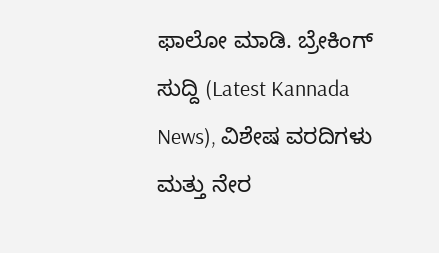ಫಾಲೋ ಮಾಡಿ. ಬ್ರೇಕಿಂಗ್ ಸುದ್ದಿ (Latest Kannada News), ವಿಶೇಷ ವರದಿಗಳು ಮತ್ತು ನೇರ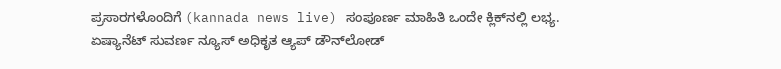ಪ್ರಸಾರಗಳೊಂದಿಗೆ (kannada news live) ಸಂಪೂರ್ಣ ಮಾಹಿತಿ ಒಂದೇ ಕ್ಲಿಕ್‌ನಲ್ಲಿ ಲಭ್ಯ. ಏಷ್ಯಾನೆಟ್ ಸುವರ್ಣ ನ್ಯೂಸ್ ಅಧಿಕೃತ ಆ್ಯಪ್ ಡೌನ್‌ಲೋಡ್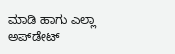ಮಾಡಿ ಹಾಗು ಎಲ್ಲಾ ಅಪ್‌ಡೇಟ್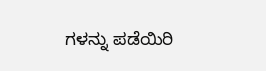ಗಳನ್ನು ಪಡೆಯಿರಿ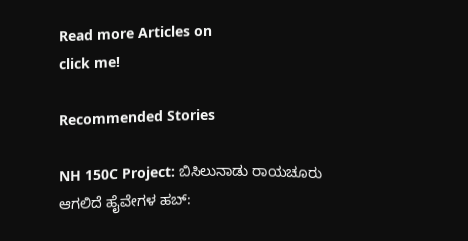Read more Articles on
click me!

Recommended Stories

NH 150C Project: ಬಿಸಿಲುನಾಡು ರಾಯಚೂರು ಆಗಲಿದೆ ಹೈವೇಗಳ ಹಬ್: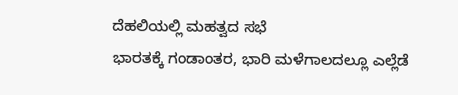ದೆಹಲಿಯಲ್ಲಿ ಮಹತ್ವದ ಸಭೆ
ಭಾರತಕ್ಕೆ ಗಂಡಾಂತರ, ಭಾರಿ ಮಳೆಗಾಲದಲ್ಲೂ ಎಲ್ಲೆಡೆ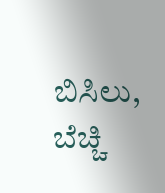ಬಿಸಿಲು, ಬೆಚ್ಚಿ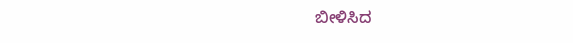ಬೀಳಿಸಿದ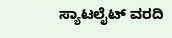ಸ್ಯಾಟಲೈಟ್ ವರದಿ